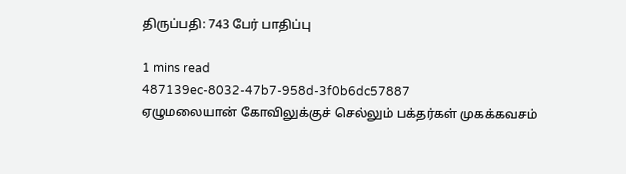திருப்பதி: 743 பேர் பாதிப்பு

1 mins read
487139ec-8032-47b7-958d-3f0b6dc57887
ஏழுமலையான் கோவிலுக்குச் செல்லும் பக்தர்கள் முகக்கவசம்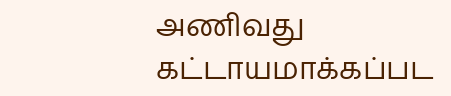அணிவது கட்டாயமாக்கப்பட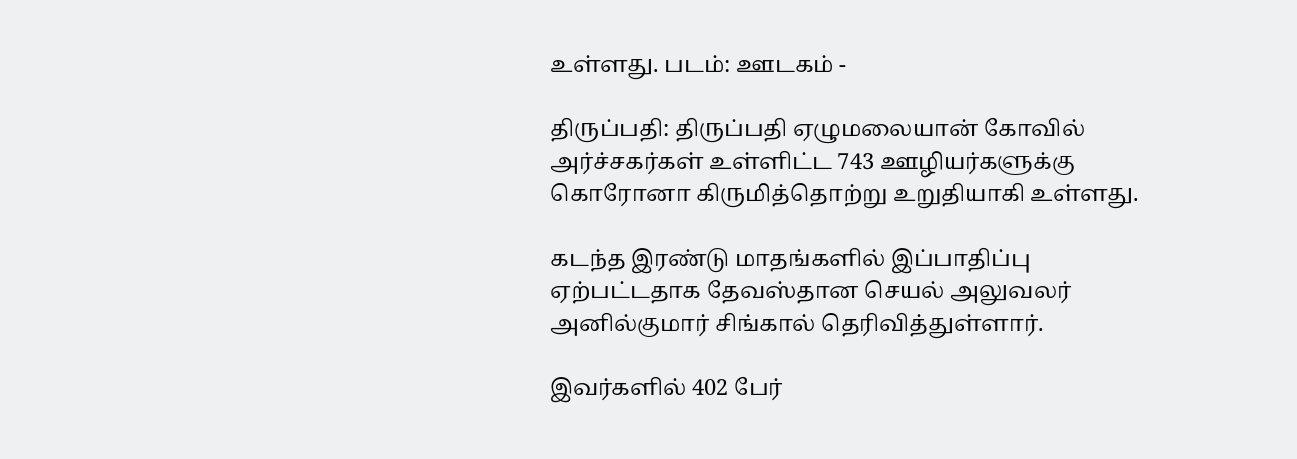உள்ளது. படம்: ஊடகம் -

திருப்பதி: திருப்பதி ஏழுமலையான் கோவில் அர்ச்சகர்கள் உள்ளிட்ட 743 ஊழியர்களுக்கு கொரோனா கிருமித்தொற்று உறுதியாகி உள்ளது.

கடந்த இரண்டு மாதங்களில் இப்பாதிப்பு ஏற்பட்டதாக தேவஸ்தான செயல் அலுவலர் அனில்குமார் சிங்கால் தெரிவித்துள்ளார்.

இவர்களில் 402 பேர்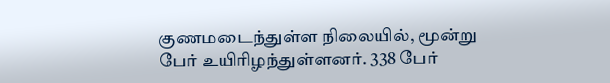குணமடைந்துள்ள நிலையில், மூன்று பேர் உயிரிழந்துள்ளனர். 338 பேர்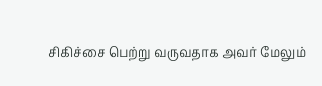சிகிச்சை பெற்று வருவதாக அவர் மேலும்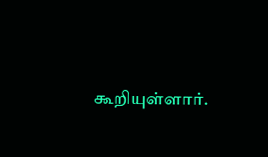கூறியுள்ளார்.